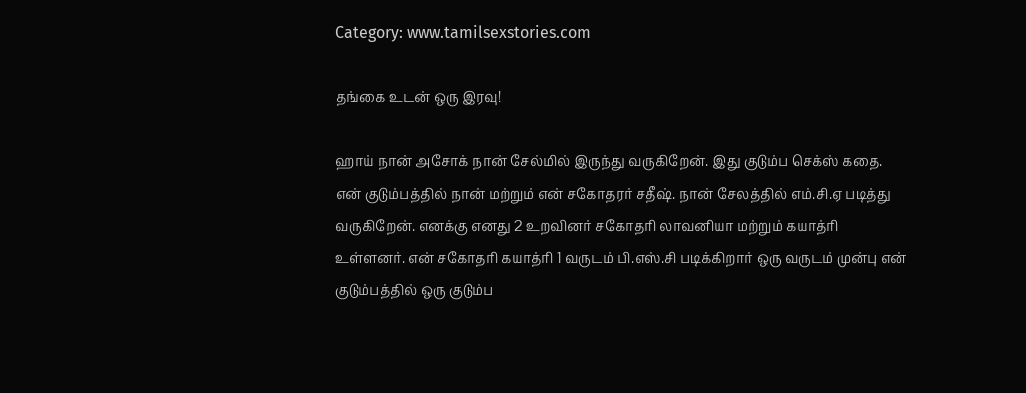Category: www.tamilsexstories.com

தங்கை உடன் ஒரு இரவு!

ஹாய் நான் அசோக் நான் சேல்மில் இருந்து வருகிறேன். இது குடும்ப செக்ஸ் கதை. என் குடும்பத்தில் நான் மற்றும் என் சகோதரர் சதீஷ். நான் சேலத்தில் எம்.சி.ஏ படித்து வருகிறேன். எனக்கு எனது 2 உறவினர் சகோதரி லாவனியா மற்றும் கயாத்ரி உள்ளனர். என் சகோதரி கயாத்ரி 1 வருடம் பி.எஸ்.சி படிக்கிறார் ஒரு வருடம் முன்பு என் குடும்பத்தில் ஒரு குடும்ப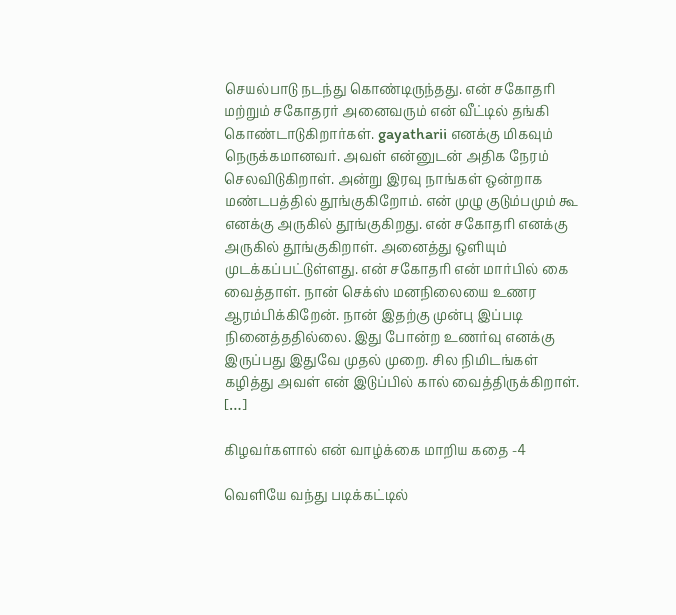செயல்பாடு நடந்து கொண்டிருந்தது. என் சகோதரி மற்றும் சகோதரர் அனைவரும் என் வீட்டில் தங்கி கொண்டாடுகிறார்கள். gayatharii எனக்கு மிகவும் நெருக்கமானவர். அவள் என்னுடன் அதிக நேரம் செலவிடுகிறாள். அன்று இரவு நாங்கள் ஒன்றாக மண்டபத்தில் தூங்குகிறோம். என் முழு குடும்பமும் கூ எனக்கு அருகில் தூங்குகிறது. என் சகோதரி எனக்கு அருகில் தூங்குகிறாள். அனைத்து ஒளியும் முடக்கப்பட்டுள்ளது. என் சகோதரி என் மார்பில் கை வைத்தாள். நான் செக்ஸ் மனநிலையை உணர ஆரம்பிக்கிறேன். நான் இதற்கு முன்பு இப்படி நினைத்ததில்லை. இது போன்ற உணர்வு எனக்கு இருப்பது இதுவே முதல் முறை. சில நிமிடங்கள் கழித்து அவள் என் இடுப்பில் கால் வைத்திருக்கிறாள். […]

கிழவர்களால் என் வாழ்க்கை மாறிய கதை -4

வெளியே வந்து படிக்கட்டில்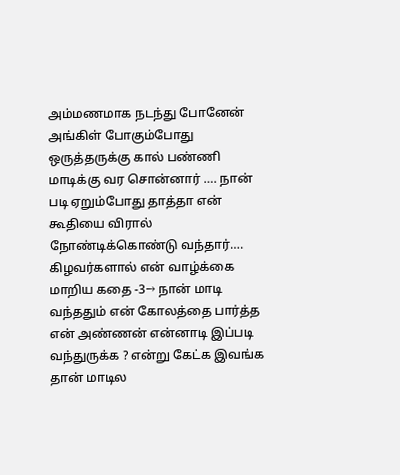அம்மணமாக நடந்து போனேன் அங்கிள் போகும்போது ஒருத்தருக்கு கால் பண்ணி மாடிக்கு வர சொன்னார் …. நான் படி ஏறும்போது தாத்தா என் கூதியை விரால் நோண்டிக்கொண்டு வந்தார்…. கிழவர்களால் என் வாழ்க்கை மாறிய கதை -3→ நான் மாடி வந்ததும் என் கோலத்தை பார்த்த என் அண்ணன் என்னாடி இப்படி வந்துருக்க ? என்று கேட்க இவங்க தான் மாடில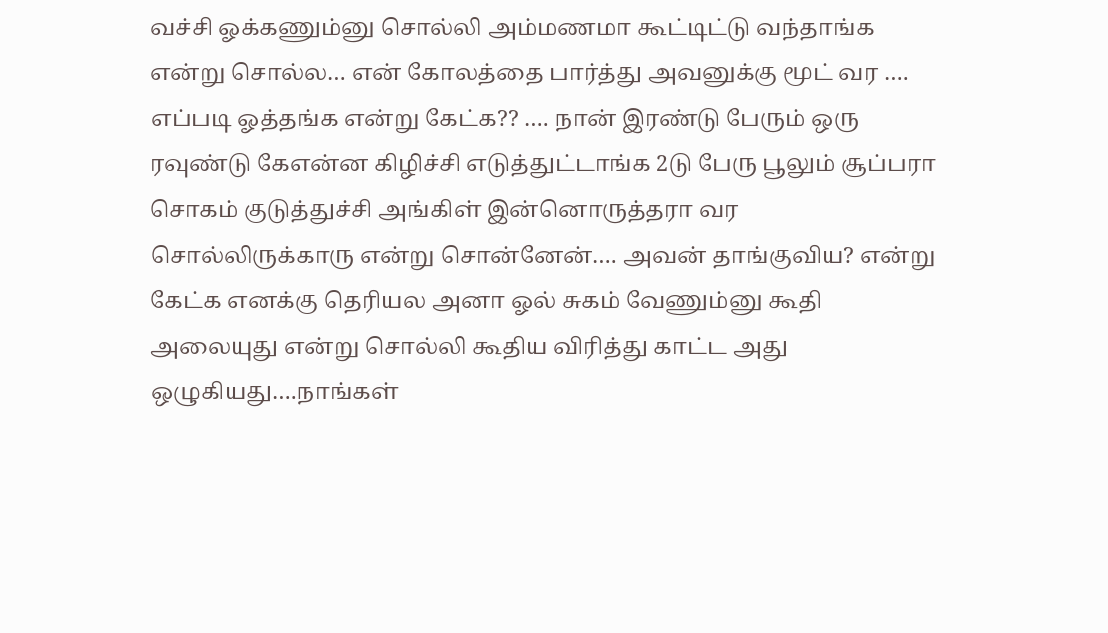வச்சி ஓக்கணும்னு சொல்லி அம்மணமா கூட்டிட்டு வந்தாங்க என்று சொல்ல… என் கோலத்தை பார்த்து அவனுக்கு மூட் வர …. எப்படி ஓத்தங்க என்று கேட்க?? …. நான் இரண்டு பேரும் ஒரு ரவுண்டு கேஎன்ன கிழிச்சி எடுத்துட்டாங்க 2டு பேரு பூலும் சூப்பரா சொகம் குடுத்துச்சி அங்கிள் இன்னொருத்தரா வர சொல்லிருக்காரு என்று சொன்னேன்…. அவன் தாங்குவிய? என்று கேட்க எனக்கு தெரியல அனா ஓல் சுகம் வேணும்னு கூதி அலையுது என்று சொல்லி கூதிய விரித்து காட்ட அது ஒழுகியது….நாங்கள்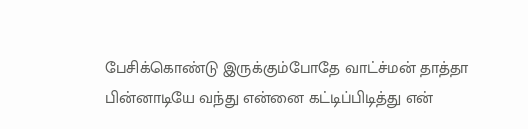பேசிக்கொண்டு இருக்கும்போதே வாட்ச்மன் தாத்தா பின்னாடியே வந்து என்னை கட்டிப்பிடித்து என்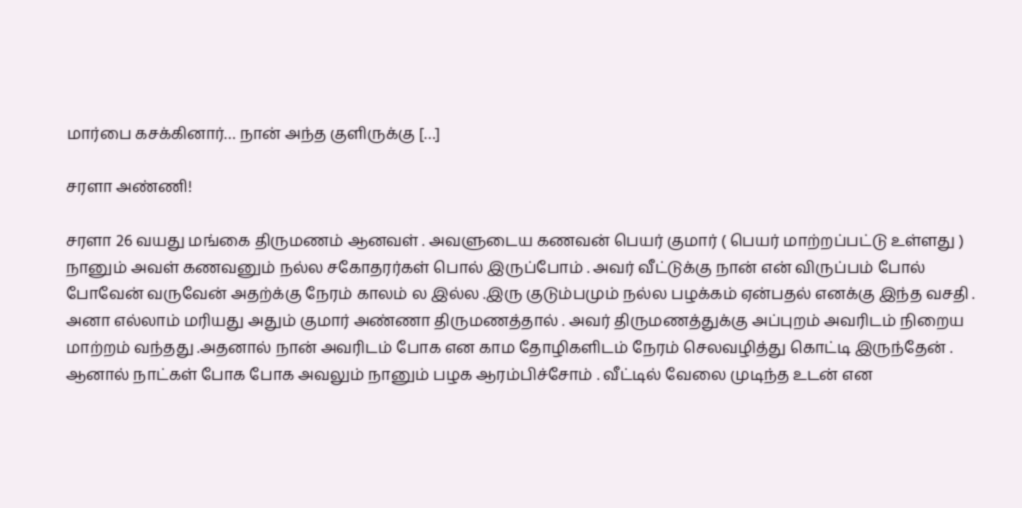மார்பை கசக்கினார்… நான் அந்த குளிருக்கு […]

சரளா அண்ணி!

சரளா 26 வயது மங்கை திருமணம் ஆனவள் . அவளுடைய கணவன் பெயர் குமார் ( பெயர் மாற்றப்பட்டு உள்ளது ) நானும் அவள் கணவனும் நல்ல சகோதரர்கள் பொல் இருப்போம் . அவர் வீட்டுக்கு நான் என் விருப்பம் போல் போவேன் வருவேன் அதற்க்கு நேரம் காலம் ல இல்ல .இரு குடும்பமும் நல்ல பழக்கம் ஏன்பதல் எனக்கு இந்த வசதி . அனா எல்லாம் மரியது அதும் குமார் அண்ணா திருமணத்தால் . அவர் திருமணத்துக்கு அப்புறம் அவரிடம் நிறைய மாற்றம் வந்தது .அதனால் நான் அவரிடம் போக என காம தோழிகளிடம் நேரம் செலவழித்து கொட்டி இருந்தேன் . ஆனால் நாட்கள் போக போக அவலும் நானும் பழக ஆரம்பிச்சோம் . வீட்டில் வேலை முடிந்த உடன் என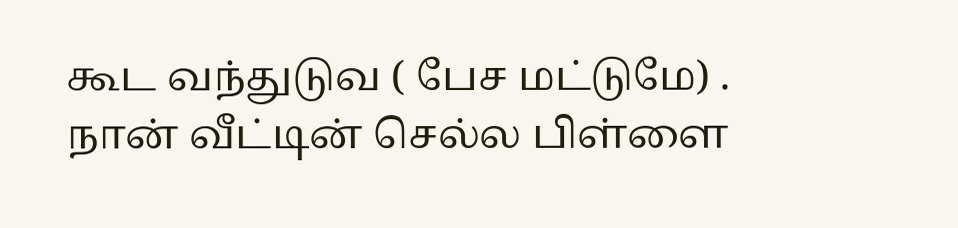கூட வந்துடுவ ( பேச மட்டுமே) . நான் வீட்டின் செல்ல பிள்ளை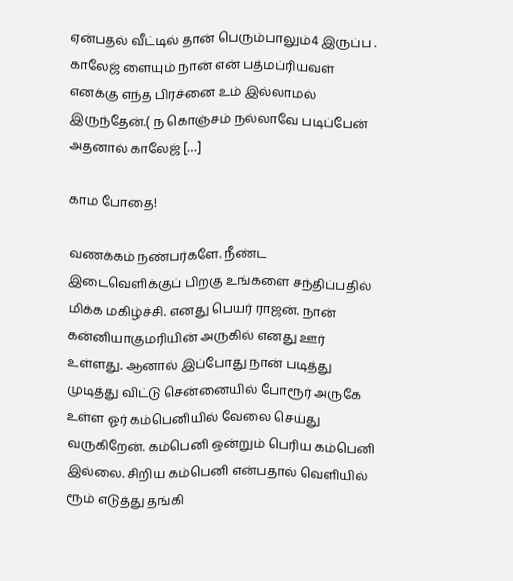ஏன்பதல் வீட்டில் தான் பெரும்பாலும்4 இருப்ப . காலேஜ் ளையும் நான் என் பத்மப்ரியவள் எனக்கு எந்த பிரச்னை உம் இல்லாமல் இருந்தேன்.( ந கொஞ்சம் நல்லாவே படிப்பேன் அதனால் காலேஜ் […]

காம போதை!

வணக்கம் நண்பர்களே. நீண்ட இடைவெளிக்குப் பிறகு உங்களை சந்திப்பதில் மிக்க மகிழ்ச்சி. எனது பெயர் ராஜன். நான் கன்னியாகுமரியின் அருகில் எனது ஊர் உள்ளது. ஆனால் இப்போது நான் படித்து முடித்து விட்டு சென்னையில் போரூர் அருகே உள்ள ஓர் கம்பெனியில் வேலை செய்து வருகிறேன். கம்பெனி ஒன்றும் பெரிய கம்பெனி இல்லை. சிறிய கம்பெனி என்பதால் வெளியில் ரூம் எடுத்து தங்கி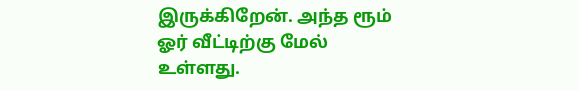இருக்கிறேன். அந்த ரூம் ஓர் வீட்டிற்கு மேல் உள்ளது.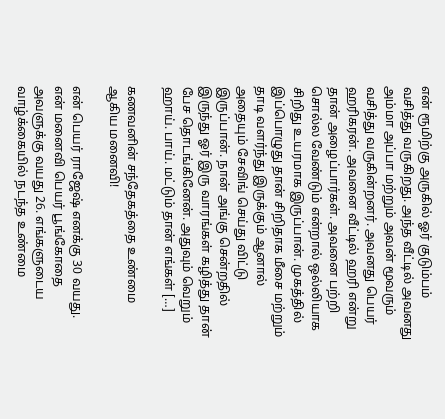என் ரூமிற்கு அருகில் ஓர் குடும்பம் வசித்து வருகிறது. அந்த வீட்டில் அவனது அம்மா அப்பா மற்றும் அவன் மூவரும் வசித்து வருகின்றனர். அவனது பெயர் ஹரிகரன். அவனை வீட்டில் ஹரி என்று தான் அழைப்பார்கள். அவனை பற்றி சொல்ல வேண்டும் என்றால் ஒல்லியாக சிறிது உயரமாக இருப்பான். முகத்தில் இப்பொழுது தான் சிறிதாக மீசை மற்றும் தாடி வளர்ந்து இருக்கும் ஆனால் அதையும் சேவிங் செய்து விட்டு இருப்பான். நான் அங்கு சென்றதில் இருந்து ஓர் இரு வாரங்கள் கழித்து தான் பேச தொடங்கினேன். அதுவும் வெறும் ஹாய். பாய். மட்டும் தான் எங்கள் […]

கணவனின் சந்தேகத்தை உண்மை ஆகிய மனைவி!

என் பெயர் ராஜேஷ் எனக்கு 30 வயது. என் மனைவி பெயர் பூங்கோதை அவளுக்கு வயது 26. எங்களுடைய வாழ்க்கையில் நடந்த உண்மை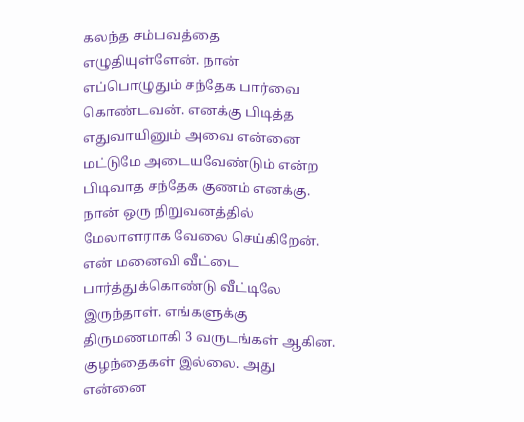கலந்த சம்பவத்தை எழுதியுள்ளேன். நான் எப்பொழுதும் சந்தேக பார்வை கொண்டவன். எனக்கு பிடித்த எதுவாயினும் அவை என்னை மட்டுமே அடையவேண்டும் என்ற பிடிவாத சந்தேக குணம் எனக்கு. நான் ஒரு நிறுவனத்தில் மேலாளராக வேலை செய்கிறேன். என் மனைவி வீட்டை பார்த்துக்கொண்டு வீட்டிலே இருந்தாள். எங்களுக்கு திருமணமாகி 3 வருடங்கள் ஆகின. குழந்தைகள் இல்லை. அது என்னை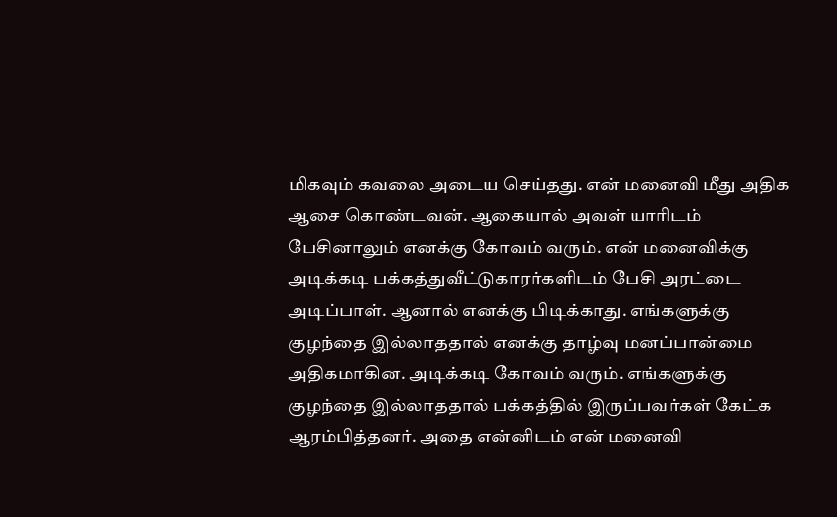மிகவும் கவலை அடைய செய்தது. என் மனைவி மீது அதிக ஆசை கொண்டவன். ஆகையால் அவள் யாரிடம் பேசினாலும் எனக்கு கோவம் வரும். என் மனைவிக்கு அடிக்கடி பக்கத்துவீட்டுகாரர்களிடம் பேசி அரட்டை அடிப்பாள். ஆனால் எனக்கு பிடிக்காது. எங்களுக்கு குழந்தை இல்லாததால் எனக்கு தாழ்வு மனப்பான்மை அதிகமாகின. அடிக்கடி கோவம் வரும். எங்களுக்கு குழந்தை இல்லாததால் பக்கத்தில் இருப்பவர்கள் கேட்க ஆரம்பித்தனர். அதை என்னிடம் என் மனைவி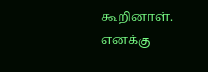கூறினாள். எனக்கு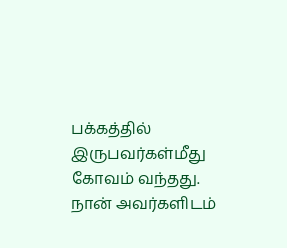பக்கத்தில் இருபவர்கள்மீது கோவம் வந்தது. நான் அவர்களிடம்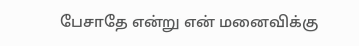பேசாதே என்று என் மனைவிக்கு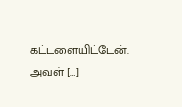கட்டளையிட்டேன். அவள் […]